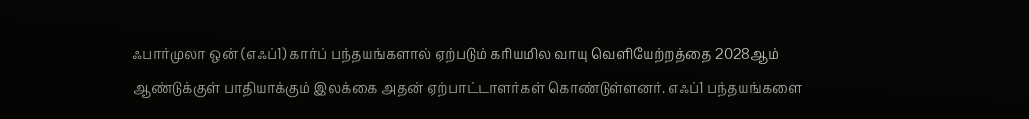ஃபார்முலா ஒன் (எஃப்1) கார்ப் பந்தயங்களால் ஏற்படும் கரியமில வாயு வெளியேற்றத்தை 2028ஆம் ஆண்டுக்குள் பாதியாக்கும் இலக்கை அதன் ஏற்பாட்டாளர்கள் கொண்டுள்ளனர். எஃப்1 பந்தயங்களை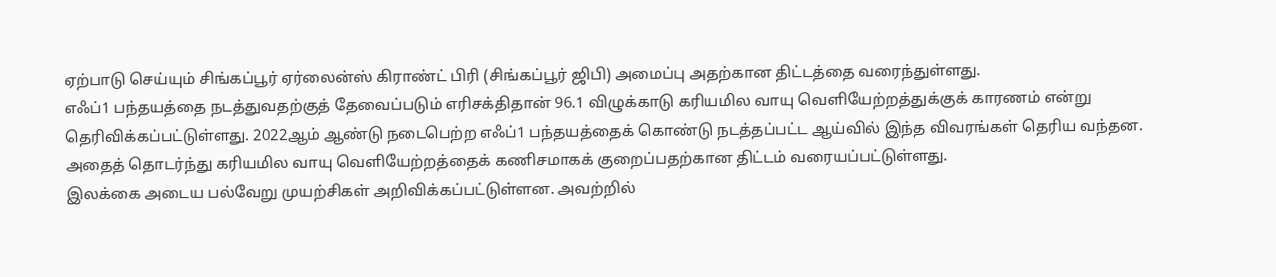ஏற்பாடு செய்யும் சிங்கப்பூர் ஏர்லைன்ஸ் கிராண்ட் பிரி (சிங்கப்பூர் ஜிபி) அமைப்பு அதற்கான திட்டத்தை வரைந்துள்ளது.
எஃப்1 பந்தயத்தை நடத்துவதற்குத் தேவைப்படும் எரிசக்திதான் 96.1 விழுக்காடு கரியமில வாயு வெளியேற்றத்துக்குக் காரணம் என்று தெரிவிக்கப்பட்டுள்ளது. 2022ஆம் ஆண்டு நடைபெற்ற எஃப்1 பந்தயத்தைக் கொண்டு நடத்தப்பட்ட ஆய்வில் இந்த விவரங்கள் தெரிய வந்தன.
அதைத் தொடர்ந்து கரியமில வாயு வெளியேற்றத்தைக் கணிசமாகக் குறைப்பதற்கான திட்டம் வரையப்பட்டுள்ளது.
இலக்கை அடைய பல்வேறு முயற்சிகள் அறிவிக்கப்பட்டுள்ளன. அவற்றில்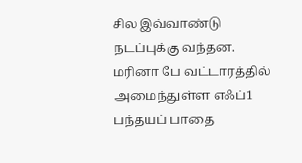சில இவ்வாண்டு நடப்புக்கு வந்தன.
மரினா பே வட்டாரத்தில் அமைந்துள்ள எஃப்1 பந்தயப் பாதை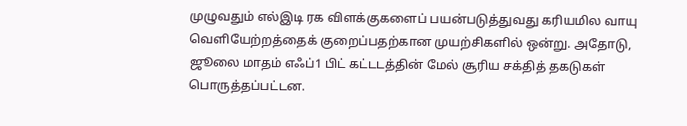முழுவதும் எல்இடி ரக விளக்குகளைப் பயன்படுத்துவது கரியமில வாயு வெளியேற்றத்தைக் குறைப்பதற்கான முயற்சிகளில் ஒன்று. அதோடு, ஜூலை மாதம் எஃப்1 பிட் கட்டடத்தின் மேல் சூரிய சக்தித் தகடுகள் பொருத்தப்பட்டன.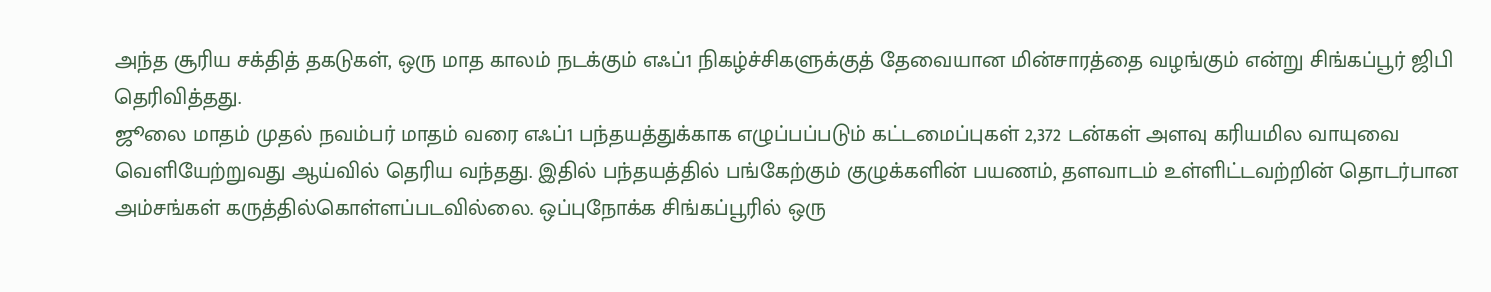அந்த சூரிய சக்தித் தகடுகள், ஒரு மாத காலம் நடக்கும் எஃப்1 நிகழ்ச்சிகளுக்குத் தேவையான மின்சாரத்தை வழங்கும் என்று சிங்கப்பூர் ஜிபி தெரிவித்தது.
ஜூலை மாதம் முதல் நவம்பர் மாதம் வரை எஃப்1 பந்தயத்துக்காக எழுப்பப்படும் கட்டமைப்புகள் 2,372 டன்கள் அளவு கரியமில வாயுவை வெளியேற்றுவது ஆய்வில் தெரிய வந்தது. இதில் பந்தயத்தில் பங்கேற்கும் குழுக்களின் பயணம், தளவாடம் உள்ளிட்டவற்றின் தொடர்பான அம்சங்கள் கருத்தில்கொள்ளப்படவில்லை. ஒப்புநோக்க சிங்கப்பூரில் ஒரு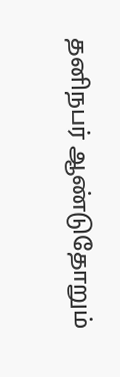தனிநபர் ஆண்டுதோறும்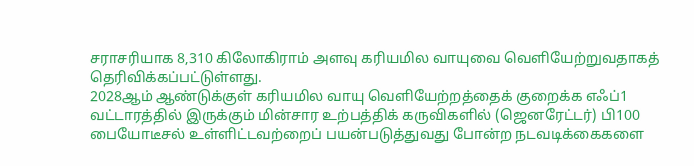சராசரியாக 8,310 கிலோகிராம் அளவு கரியமில வாயுவை வெளியேற்றுவதாகத் தெரிவிக்கப்பட்டுள்ளது.
2028ஆம் ஆண்டுக்குள் கரியமில வாயு வெளியேற்றத்தைக் குறைக்க எஃப்1 வட்டாரத்தில் இருக்கும் மின்சார உற்பத்திக் கருவிகளில் (ஜெனரேட்டர்) பி100 பையோடீசல் உள்ளிட்டவற்றைப் பயன்படுத்துவது போன்ற நடவடிக்கைகளை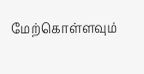மேற்கொள்ளவும்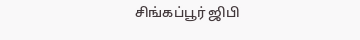சிங்கப்பூர் ஜிபி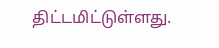திட்டமிட்டுள்ளது.